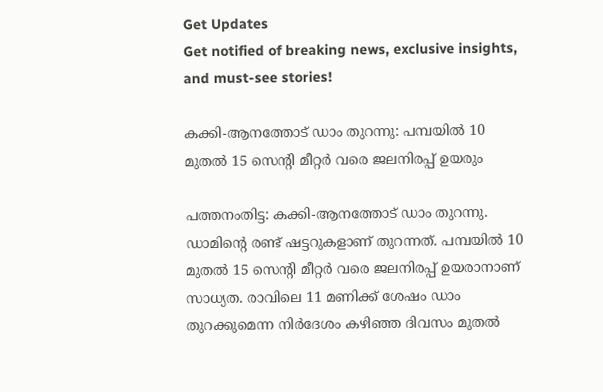Get Updates
Get notified of breaking news, exclusive insights, and must-see stories!

കക്കി-ആനത്തോട് ഡാം തുറന്നു: പമ്പയില്‍ 10 മുതല്‍ 15 സെന്റി മീറ്റര്‍ വരെ ജലനിരപ്പ് ഉയരും

പത്തനംതിട്ട: കക്കി-ആനത്തോട് ഡാം തുറന്നു. ഡാമിന്റെ രണ്ട് ഷട്ടറുകളാണ് തുറന്നത്. പമ്പയില്‍ 10 മുതല്‍ 15 സെന്റി മീറ്റര്‍ വരെ ജലനിരപ്പ് ഉയരാനാണ് സാധ്യത. രാവിലെ 11 മണിക്ക് ശേഷം ഡാം തുറക്കുമെന്ന നിര്‍ദേശം കഴിഞ്ഞ ദിവസം മുതല്‍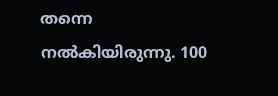തന്നെ നല്‍കിയിരുന്നു. 100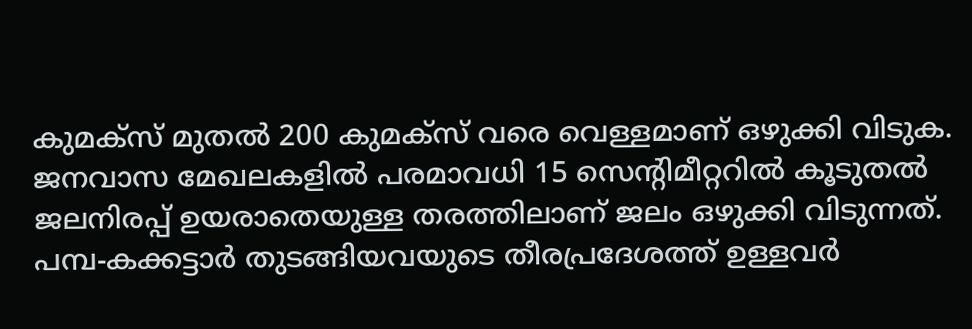കുമക്‌സ് മുതല്‍ 200 കുമക്‌സ് വരെ വെള്ളമാണ് ഒഴുക്കി വിടുക. ജനവാസ മേഖലകളില്‍ പരമാവധി 15 സെന്റിമീറ്ററില്‍ കൂടുതല്‍ ജലനിരപ്പ് ഉയരാതെയുള്ള തരത്തിലാണ് ജലം ഒഴുക്കി വിടുന്നത്. പമ്പ-കക്കട്ടാര്‍ തുടങ്ങിയവയുടെ തീരപ്രദേശത്ത് ഉള്ളവര്‍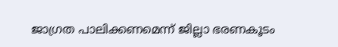ജാഗ്രത പാലിക്കണമെന്ന് ജില്ലാ ഭരണകൂടം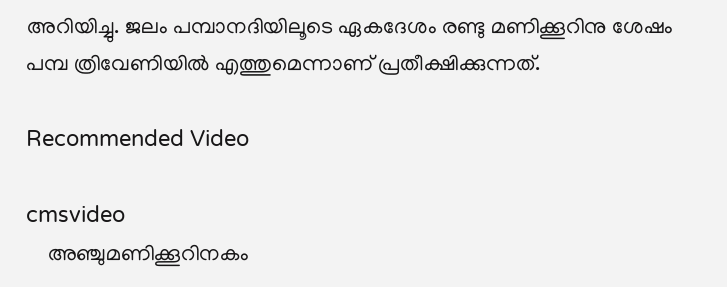അറിയിച്ചു. ജലം പമ്പാനദിയിലൂടെ ഏകദേശം രണ്ടു മണിക്കൂറിനു ശേഷം പമ്പ ത്രിവേണിയില്‍ എത്തുമെന്നാണ് പ്രതീക്ഷിക്കുന്നത്.

Recommended Video

cmsvideo
    അഞ്ചുമണിക്കൂറിനകം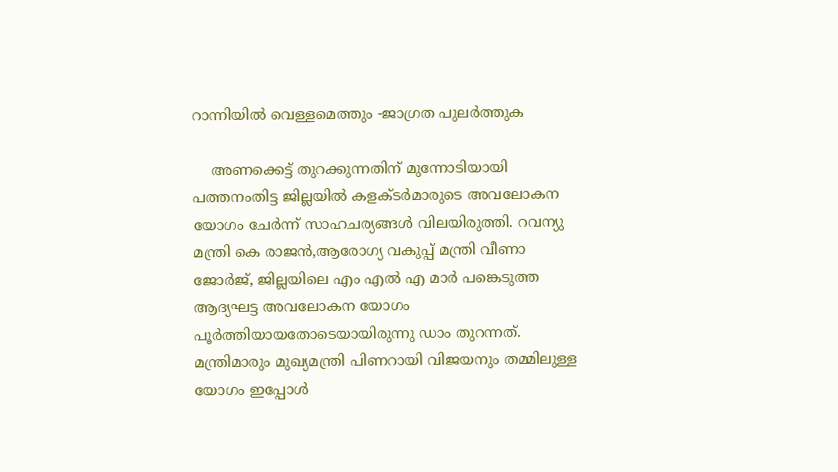റാന്നിയില്‍ വെള്ളമെത്തും -ജാഗ്രത പുലർത്തുക

    അണക്കെട്ട് തുറക്കുന്നതിന് മുന്നോടിയായി പത്തനംതിട്ട ജില്ലയിൽ കളക്ടർമാരുടെ അവലോകന യോഗം ചേർന്ന് സാഹചര്യങ്ങള്‍ വിലയിരുത്തി. റവന്യു മന്ത്രി കെ രാജൻ,ആരോഗ്യ വകുപ്പ് മന്ത്രി വീണാ ജോർജ്, ജില്ലയിലെ എം എൽ എ മാർ പങ്കെടുത്ത ആദ്യഘട്ട അവലോകന യോഗം പൂർത്തിയായതോടെയായിരുന്നു ഡാം തുറന്നത്. മന്ത്രിമാരും മുഖ്യമന്ത്രി പിണറായി വിജയനും തമ്മിലുള്ള യോഗം ഇപ്പോള്‍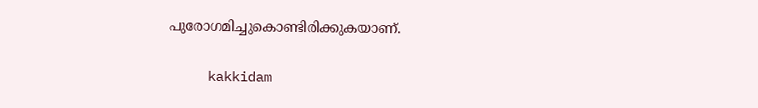പുരോഗമിച്ചുകൊണ്ടിരിക്കുകയാണ്.

     kakkidam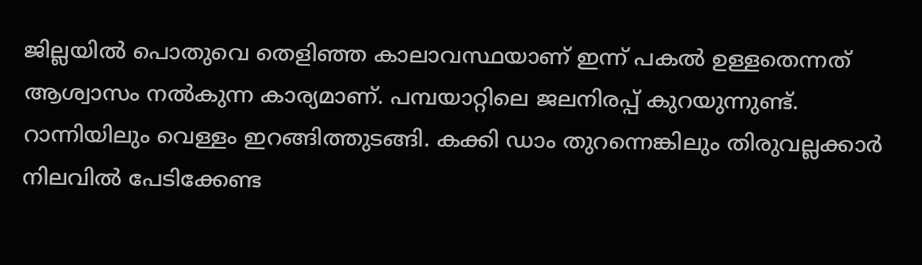ജില്ലയില്‍ പൊതുവെ തെളിഞ്ഞ കാലാവസ്ഥയാണ് ഇന്ന് പകല്‍ ഉള്ളതെന്നത് ആശ്വാസം നല്‍കുന്ന കാര്യമാണ്. പമ്പയാറ്റിലെ ജലനിരപ്പ് കുറയുന്നുണ്ട്. റാന്നിയിലും വെള്ളം ഇറങ്ങിത്തുടങ്ങി. കക്കി ഡാം തുറന്നെങ്കിലും തിരുവല്ലക്കാര്‍ നിലവില്‍ പേടിക്കേണ്ട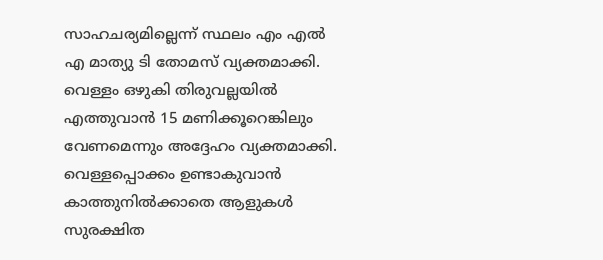സാഹചര്യമില്ലെന്ന് സ്ഥലം എം എല്‍ എ മാത്യു ടി തോമസ് വ്യക്തമാക്കി. വെള്ളം ഒഴുകി തിരുവല്ലയിൽ എത്തുവാൻ 15 മണിക്കൂറെങ്കിലും വേണമെന്നും അദ്ദേഹം വ്യക്തമാക്കി. വെള്ളപ്പൊക്കം ഉണ്ടാകുവാൻ കാത്തുനിൽക്കാതെ ആളുകള്‍ സുരക്ഷിത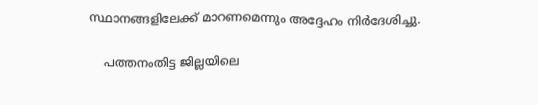സ്ഥാനങ്ങളിലേക്ക് മാറണമെന്നും അദ്ദേഹം നിര്‍ദേശിച്ചു.

    പത്തനംതിട്ട ജില്ലയിലെ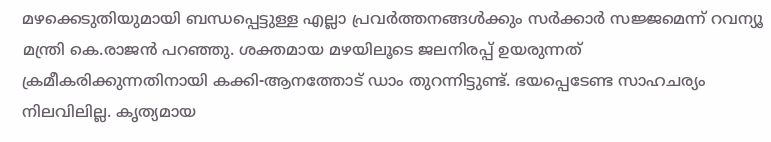മഴക്കെടുതിയുമായി ബന്ധപ്പെട്ടുള്ള എല്ലാ പ്രവര്‍ത്തനങ്ങള്‍ക്കും സര്‍ക്കാര്‍ സജ്ജമെന്ന് റവന്യൂ മന്ത്രി കെ.രാജന്‍ പറഞ്ഞു. ശക്തമായ മഴയിലൂടെ ജലനിരപ്പ് ഉയരുന്നത് ക്രമീകരിക്കുന്നതിനായി കക്കി-ആനത്തോട് ഡാം തുറന്നിട്ടുണ്ട്. ഭയപ്പെടേണ്ട സാഹചര്യം നിലവിലില്ല. കൃത്യമായ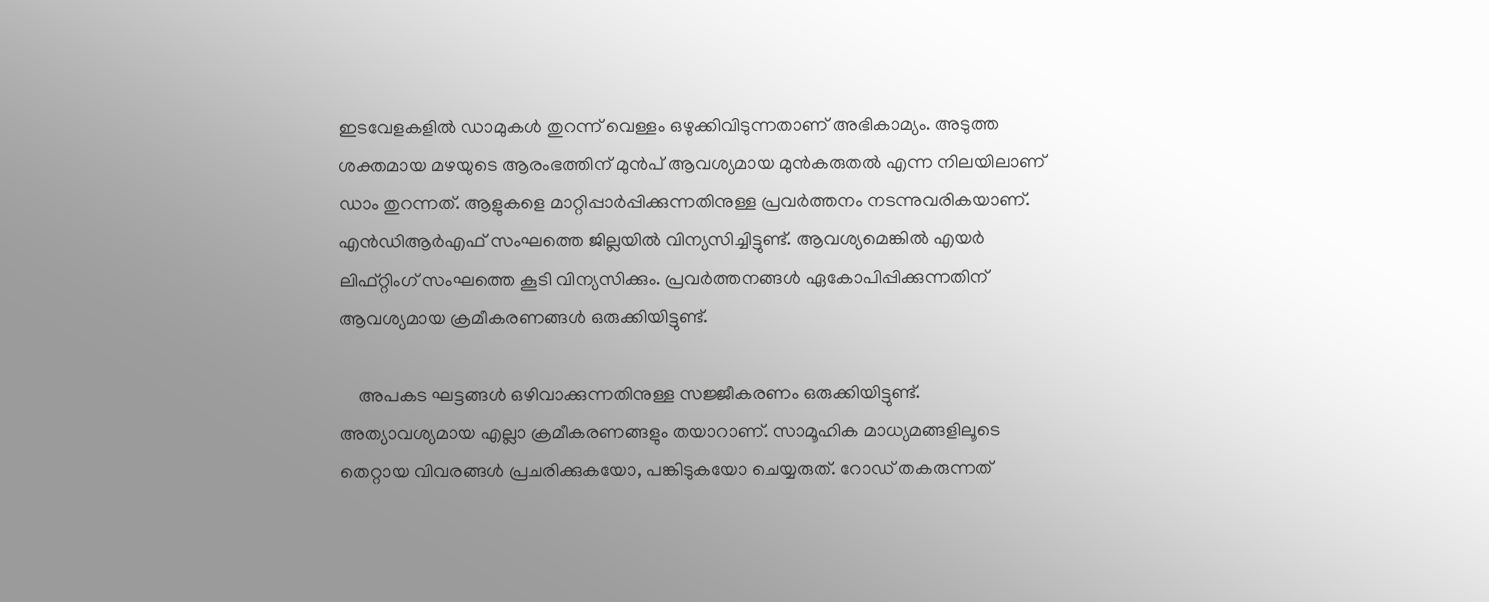ഇടവേളകളില്‍ ഡാമുകള്‍ തുറന്ന് വെള്ളം ഒഴുക്കിവിടുന്നതാണ് അഭികാമ്യം. അടുത്ത ശക്തമായ മഴയുടെ ആരംഭത്തിന് മുന്‍പ് ആവശ്യമായ മുന്‍കരുതല്‍ എന്ന നിലയിലാണ് ഡാം തുറന്നത്. ആളുകളെ മാറ്റിപ്പാര്‍പ്പിക്കുന്നതിനുള്ള പ്രവര്‍ത്തനം നടന്നുവരികയാണ്. എന്‍ഡിആര്‍എഫ് സംഘത്തെ ജില്ലയില്‍ വിന്യസിച്ചിട്ടുണ്ട്. ആവശ്യമെങ്കില്‍ എയര്‍ ലിഫ്റ്റിംഗ് സംഘത്തെ കൂടി വിന്യസിക്കും. പ്രവര്‍ത്തനങ്ങള്‍ ഏകോപിപ്പിക്കുന്നതിന് ആവശ്യമായ ക്രമീകരണങ്ങള്‍ ഒരുക്കിയിട്ടുണ്ട്.

    അപകട ഘട്ടങ്ങള്‍ ഒഴിവാക്കുന്നതിനുള്ള സജ്ജീകരണം ഒരുക്കിയിട്ടുണ്ട്. അത്യാവശ്യമായ എല്ലാ ക്രമീകരണങ്ങളും തയാറാണ്. സാമൂഹിക മാധ്യമങ്ങളിലൂടെ തെറ്റായ വിവരങ്ങള്‍ പ്രചരിക്കുകയോ, പങ്കിടുകയോ ചെയ്യരുത്. റോഡ് തകരുന്നത്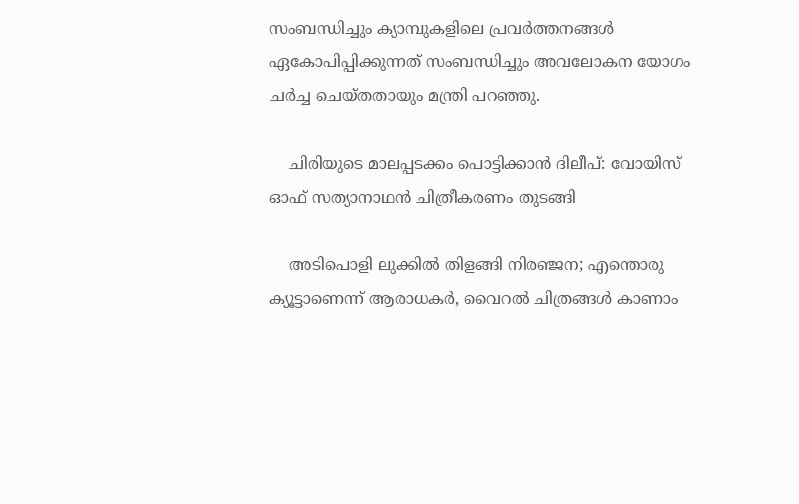സംബന്ധിച്ചും ക്യാമ്പുകളിലെ പ്രവര്‍ത്തനങ്ങള്‍ ഏകോപിപ്പിക്കുന്നത് സംബന്ധിച്ചും അവലോകന യോഗം ചര്‍ച്ച ചെയ്തതായും മന്ത്രി പറഞ്ഞു.

    ചിരിയുടെ മാലപ്പടക്കം പൊട്ടിക്കാന്‍ ദിലീപ്: വോയിസ് ഓഫ് സത്യാനാഥന്‍ ചിത്രീകരണം തുടങ്ങി

    അടിപൊളി ലുക്കില്‍ തിളങ്ങി നിരഞ്ജന; എന്തൊരു ക്യൂട്ടാണെന്ന് ആരാധകര്‍, വൈറല്‍ ചിത്രങ്ങള്‍ കാണാം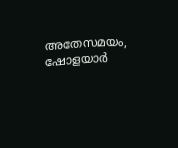അതേസമയം, ഷോളയാര്‍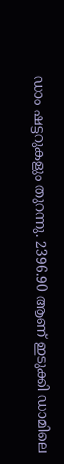ഡാം ഷട്ടറുകളും തുറന്നു. 2396.90 ആണ് ഇടുക്കി ഡാമിലെ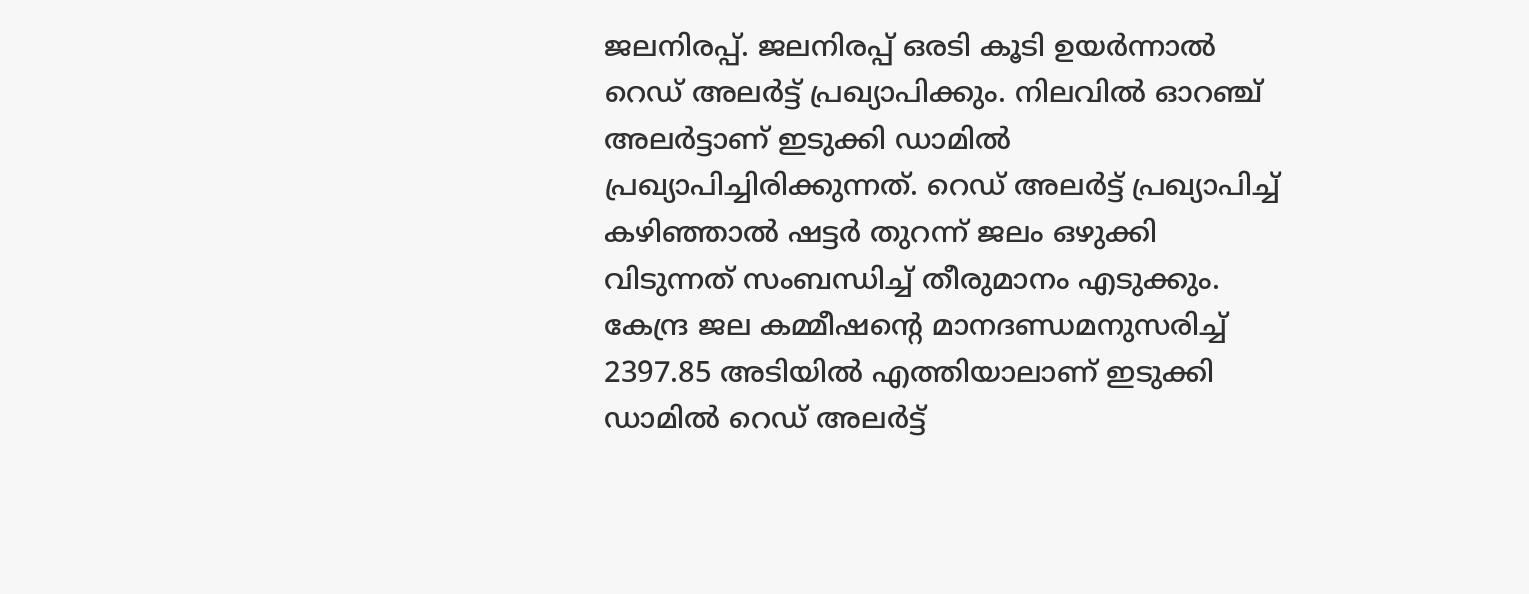ജലനിരപ്പ്. ജലനിരപ്പ് ഒരടി കൂടി ഉയർന്നാൽ റെഡ് അലർട്ട് പ്രഖ്യാപിക്കും. നിലവില്‍ ഓറഞ്ച് അലര്‍ട്ടാണ് ഇടുക്കി ഡാമില്‍ പ്രഖ്യാപിച്ചിരിക്കുന്നത്. റെഡ് അലര്‍ട്ട് പ്രഖ്യാപിച്ച് കഴിഞ്ഞാല്‍ ഷട്ടർ തുറന്ന് ജലം ഒഴുക്കി വിടുന്നത് സംബന്ധിച്ച് തീരുമാനം എടുക്കും. കേന്ദ്ര ജല കമ്മീഷന്‍റെ മാനദണ്ഡമനുസരിച്ച് 2397.85 അടിയിൽ എത്തിയാലാണ് ഇടുക്കി ഡാമില്‍ റെഡ് അലര്‍ട്ട്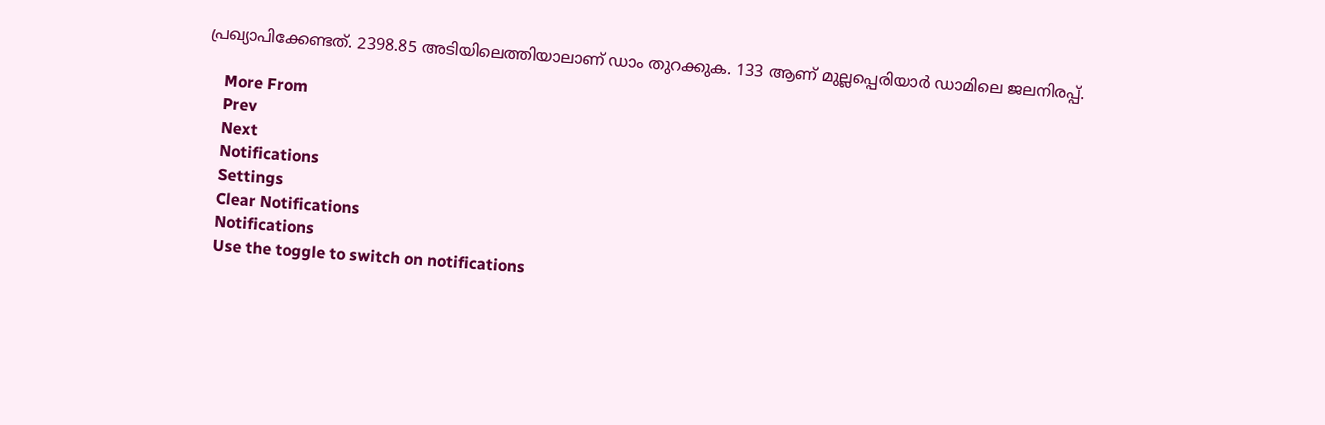പ്രഖ്യാപിക്കേണ്ടത്. 2398.85 അടിയിലെത്തിയാലാണ് ഡാം തുറക്കുക. 133 ആണ് മുല്ലപ്പെരിയാര്‍ ഡാമിലെ ജലനിരപ്പ്.

    More From
    Prev
    Next
    Notifications
    Settings
    Clear Notifications
    Notifications
    Use the toggle to switch on notifications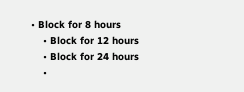• Block for 8 hours
    • Block for 12 hours
    • Block for 24 hours
    •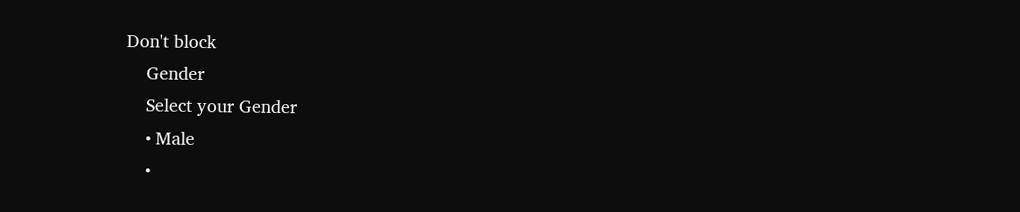Don't block
    Gender
    Select your Gender
    • Male
    •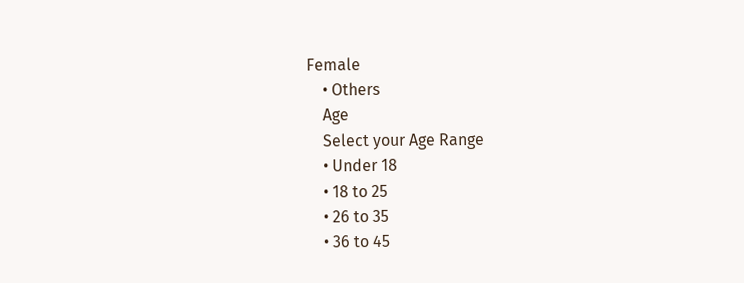Female
    • Others
    Age
    Select your Age Range
    • Under 18
    • 18 to 25
    • 26 to 35
    • 36 to 45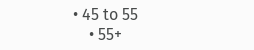• 45 to 55
    • 55+